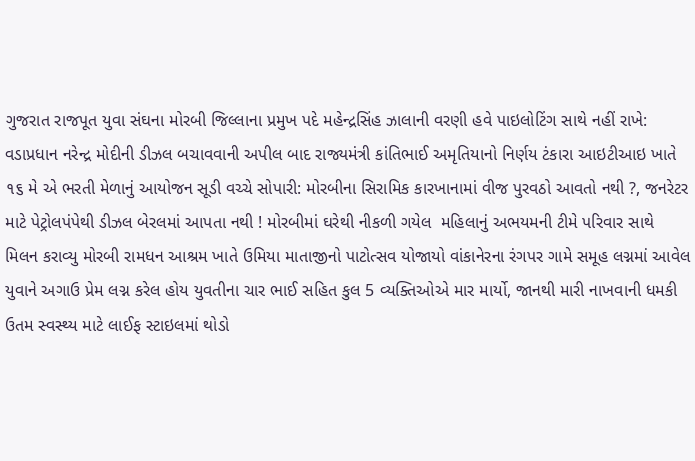ગુજરાત રાજપૂત યુવા સંઘના મોરબી જિલ્લાના પ્રમુખ પદે મહેન્દ્રસિંહ ઝાલાની વરણી હવે પાઇલોટિંગ સાથે નહીં રાખે: વડાપ્રધાન નરેન્દ્ર મોદીની ડીઝલ બચાવવાની અપીલ બાદ રાજ્યમંત્રી કાંતિભાઈ અમૃતિયાનો નિર્ણય ટંકારા આઇટીઆઇ ખાતે ૧૬ મે એ ભરતી મેળાનું આયોજન સૂડી વચ્ચે સોપારી: મોરબીના સિરામિક કારખાનામાં વીજ પુરવઠો આવતો નથી ?, જનરેટર માટે પેટ્રોલપંપેથી ડીઝલ બેરલમાં આપતા નથી ! મોરબીમાં ઘરેથી નીકળી ગયેલ  મહિલાનું અભયમની ટીમે પરિવાર સાથે મિલન કરાવ્યુ મોરબી રામધન આશ્રમ ખાતે ઉમિયા માતાજીનો પાટોત્સવ યોજાયો વાંકાનેરના રંગપર ગામે સમૂહ લગ્નમાં આવેલ યુવાને અગાઉ પ્રેમ લગ્ન કરેલ હોય યુવતીના ચાર ભાઈ સહિત કુલ 5 વ્યક્તિઓએ માર માર્યો, જાનથી મારી નાખવાની ધમકી ઉતમ સ્વસ્થ્ય માટે લાઈફ સ્ટાઇલમાં થોડો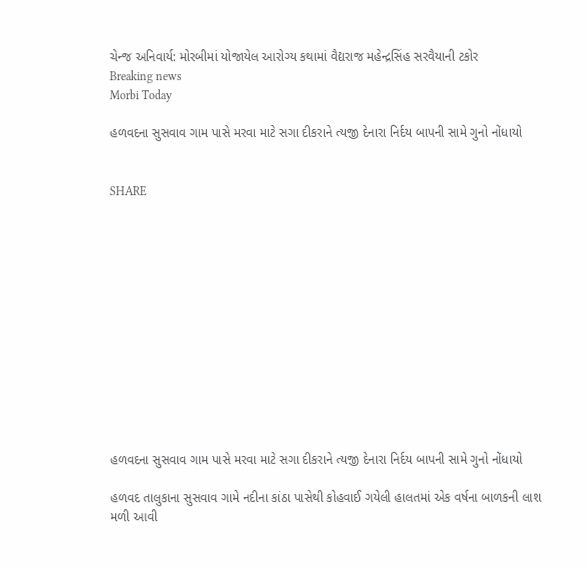ચેન્જ અનિવાર્ય: મોરબીમાં યોજાયેલ આરોગ્ય કથામાં વૈદ્યરાજ મહેન્દ્રસિંહ સરવૈયાની ટકોર
Breaking news
Morbi Today

હળવદના સુસવાવ ગામ પાસે મરવા માટે સગા દીકરાને ત્યજી દેનારા નિર્દય બાપની સામે ગુનો નોંધાયો


SHARE













હળવદના સુસવાવ ગામ પાસે મરવા માટે સગા દીકરાને ત્યજી દેનારા નિર્દય બાપની સામે ગુનો નોંધાયો

હળવદ તાલુકાના સુસવાવ ગામે નદીના કાંઠા પાસેથી કોહવાઈ ગયેલી હાલતમાં એક વર્ષના બાળકની લાશ મળી આવી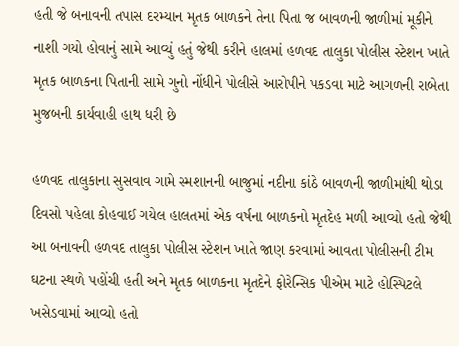હતી જે બનાવની તપાસ દરમ્યાન મૃતક બાળકને તેના પિતા જ બાવળની જાળીમાં મૂકીને નાશી ગયો હોવાનું સામે આવ્યું હતું જેથી કરીને હાલમાં હળવદ તાલુકા પોલીસ સ્ટેશન ખાતે મૃતક બાળકના પિતાની સામે ગુનો નોંધીને પોલીસે આરોપીને પકડવા માટે આગળની રાબેતા મુજબની કાર્યવાહી હાથ ધરી છે

હળવદ તાલુકાના સુસવાવ ગામે સ્મશાનની બાજુમાં નદીના કાંઠે બાવળની જાળીમાંથી થોડા દિવસો પહેલા કોહવાઈ ગયેલ હાલતમાં એક વર્ષના બાળકનો મૃતદેહ મળી આવ્યો હતો જેથી આ બનાવની હળવદ તાલુકા પોલીસ સ્ટેશન ખાતે જાણ કરવામાં આવતા પોલીસની ટીમ ઘટના સ્થળે પહોંચી હતી અને મૃતક બાળકના મૃતદેને ફોરેન્સિક પીએમ માટે હોસ્પિટલે ખસેડવામાં આવ્યો હતો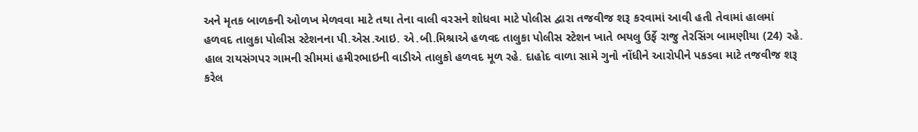અને મૃતક બાળકની ઓળખ મેળવવા માટે તથા તેના વાલી વરસને શોધવા માટે પોલીસ દ્વારા તજવીજ શરૂ કરવામાં આવી હતી તેવામાં હાલમાં હળવદ તાલુકા પોલીસ સ્ટેશનના પી.એસ.આઇ. એ.બી.મિશ્રાએ હળવદ તાલુકા પોલીસ સ્ટેશન ખાતે ભયલુ ઉર્ફે રાજુ તેરસિંગ બામણીયા (24) રહે. હાલ રાયસંગપર ગામની સીમમાં હમીરભાઇની વાડીએ તાલુકો હળવદ મૂળ રહે. દાહોદ વાળા સામે ગુનો નોંધીને આરોપીને પકડવા માટે તજવીજ શરૂ કરેલ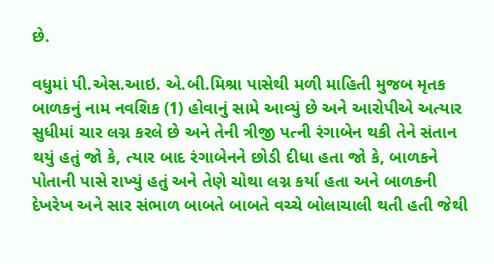છે.

વધુમાં પી.એસ.આઇ. એ.બી.મિશ્રા પાસેથી મળી માહિતી મુજબ મૃતક બાળકનું નામ નવશિક (1) હોવાનું સામે આવ્યું છે અને આરોપીએ અત્યાર સુધીમાં ચાર લગ્ન કરલે છે અને તેની ત્રીજી પત્ની રંગાબેન થકી તેને સંતાન થયું હતું જો કે, ત્યાર બાદ રંગાબેનને છોડી દીધા હતા જો કે, બાળકને પોતાની પાસે રાખ્યું હતું અને તેણે ચોથા લગ્ન કર્યા હતા અને બાળકની દેખરેખ અને સાર સંભાળ બાબતે બાબતે વચ્ચે બોલાચાલી થતી હતી જેથી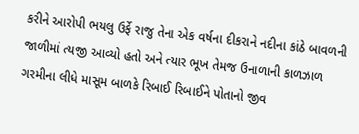કરીને આરોપી ભયલુ ઉર્ફે રાજુ તેના એક વર્ષના દીકરાને નદીના કાંઠે બાવળની જાળીમાં ત્યજી આવ્યો હતો અને ત્યાર ભૂખ તેમજ ઉનાળાની કાળઝાળ ગરમીના લીધે માસૂમ બાળકે રિબાઈ રિબાઈને પોતાનો જીવ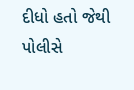દીધો હતો જેથી પોલીસે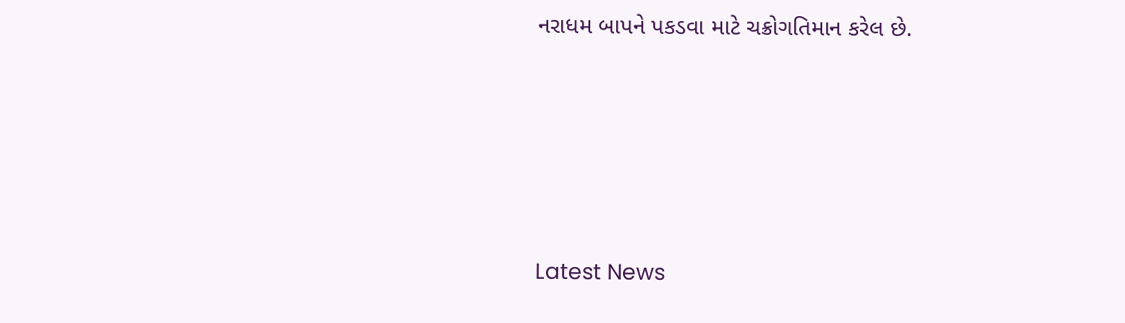નરાધમ બાપને પકડવા માટે ચક્રોગતિમાન કરેલ છે.






Latest News